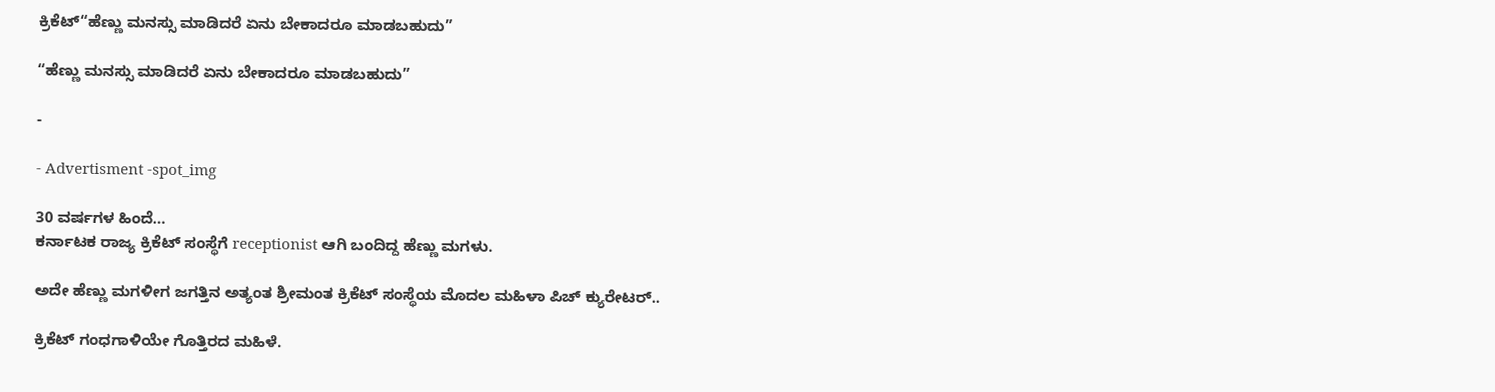ಕ್ರಿಕೆಟ್“ಹೆಣ್ಣು ಮನಸ್ಸು ಮಾಡಿದರೆ ಏನು ಬೇಕಾದರೂ ಮಾಡಬಹುದು”

“ಹೆಣ್ಣು ಮನಸ್ಸು ಮಾಡಿದರೆ ಏನು ಬೇಕಾದರೂ ಮಾಡಬಹುದು”

-

- Advertisment -spot_img

30 ವರ್ಷಗಳ ಹಿಂದೆ…
ಕರ್ನಾಟಕ ರಾಜ್ಯ ಕ್ರಿಕೆಟ್ ಸಂಸ್ಥೆಗೆ receptionist ಆಗಿ ಬಂದಿದ್ದ ಹೆಣ್ಣು ಮಗಳು.

ಅದೇ ಹೆಣ್ಣು ಮಗಳೀಗ ಜಗತ್ತಿನ ಅತ್ಯಂತ ಶ್ರೀಮಂತ ಕ್ರಿಕೆಟ್ ಸಂಸ್ಥೆಯ ಮೊದಲ ಮಹಿಳಾ ಪಿಚ್ ಕ್ಯುರೇಟರ್..

ಕ್ರಿಕೆಟ್ ಗಂಧಗಾಳಿಯೇ ಗೊತ್ತಿರದ ಮಹಿಳೆ.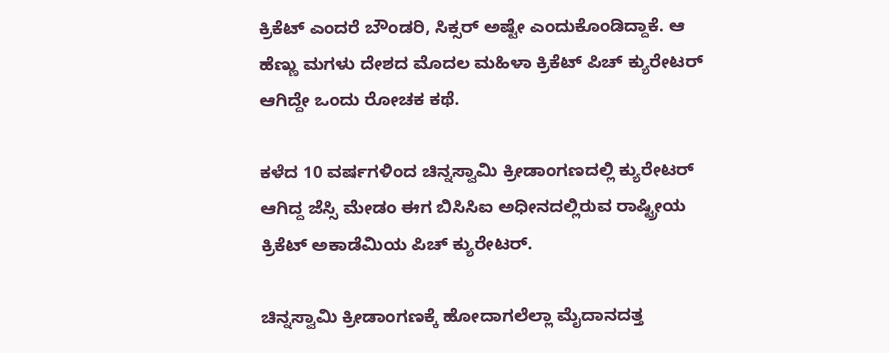ಕ್ರಿಕೆಟ್ ಎಂದರೆ ಬೌಂಡರಿ, ಸಿಕ್ಸರ್ ಅಷ್ಟೇ ಎಂದುಕೊಂಡಿದ್ದಾಕೆ. ಆ ಹೆಣ್ಣು ಮಗಳು ದೇಶದ ಮೊದಲ ಮಹಿಳಾ ಕ್ರಿಕೆಟ್ ಪಿಚ್ ಕ್ಯುರೇಟರ್ ಆಗಿದ್ದೇ ಒಂದು ರೋಚಕ ಕಥೆ.

ಕಳೆದ 10 ವರ್ಷಗಳಿಂದ ಚಿನ್ನಸ್ವಾಮಿ ಕ್ರೀಡಾಂಗಣದಲ್ಲಿ ಕ್ಯುರೇಟರ್ ಆಗಿದ್ದ ಜೆಸ್ಸಿ ಮೇಡಂ ಈಗ ಬಿಸಿಸಿಐ ಅಧೀನದಲ್ಲಿರುವ ರಾಷ್ಟ್ರೀಯ ಕ್ರಿಕೆಟ್ ಅಕಾಡೆಮಿಯ ಪಿಚ್ ಕ್ಯುರೇಟರ್.

ಚಿನ್ನಸ್ವಾಮಿ ಕ್ರೀಡಾಂಗಣಕ್ಕೆ ಹೋದಾಗಲೆಲ್ಲಾ ಮೈದಾನದತ್ತ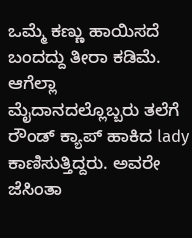ಒಮ್ಮೆ ಕಣ್ಣು ಹಾಯಿಸದೆ ಬಂದದ್ದು ತೀರಾ ಕಡಿಮೆ. ಆಗೆಲ್ಲಾ ಮೈದಾನದಲ್ಲೊಬ್ಬರು ತಲೆಗೆ ರೌಂಡ್ ಕ್ಯಾಪ್ ಹಾಕಿದ lady ಕಾಣಿಸುತ್ತಿದ್ದರು. ಅವರೇ ಜೆಸಿಂತಾ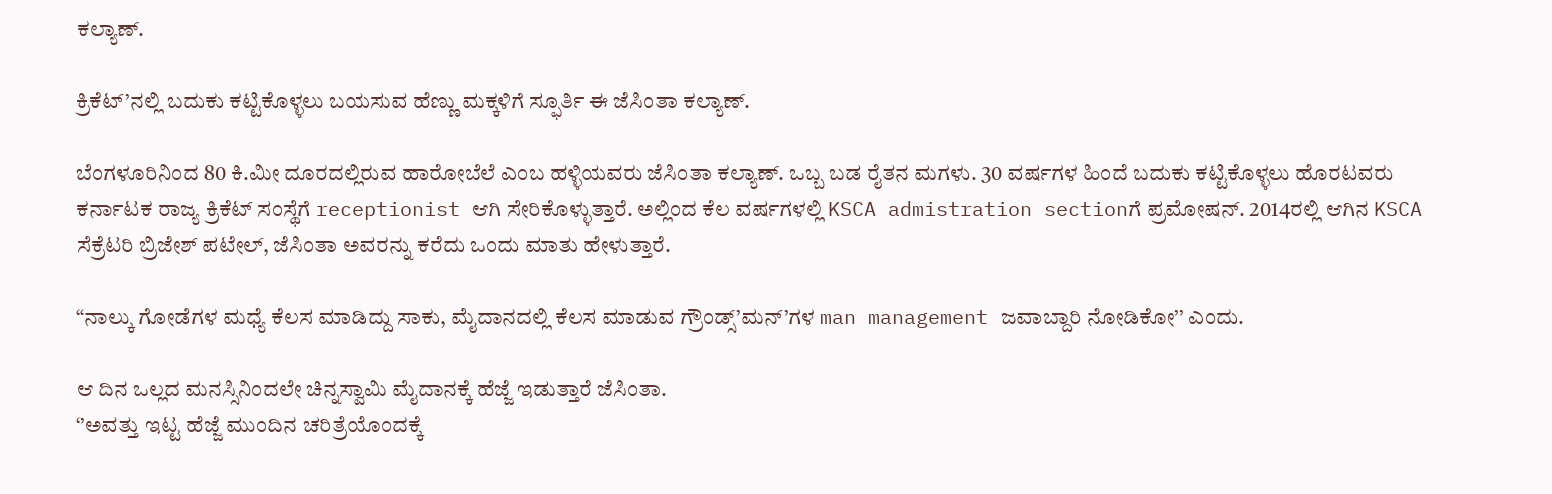ಕಲ್ಯಾಣ್.

ಕ್ರಿಕೆಟ್’ನಲ್ಲಿ ಬದುಕು ಕಟ್ಟಿಕೊಳ್ಳಲು ಬಯಸುವ ಹೆಣ್ಣು ಮಕ್ಕಳಿಗೆ ಸ್ಫೂರ್ತಿ ಈ ಜೆಸಿಂತಾ ಕಲ್ಯಾಣ್.

ಬೆಂಗಳೂರಿನಿಂದ 80 ಕಿ.ಮೀ ದೂರದಲ್ಲಿರುವ ಹಾರೋಬೆಲೆ ಎಂಬ ಹಳ್ಳಿಯವರು ಜೆಸಿಂತಾ ಕಲ್ಯಾಣ್. ಒಬ್ಬ ಬಡ ರೈತನ ಮಗಳು. 30 ವರ್ಷಗಳ ಹಿಂದೆ ಬದುಕು ಕಟ್ಟಿಕೊಳ್ಳಲು ಹೊರಟವರು ಕರ್ನಾಟಕ ರಾಜ್ಯ ಕ್ರಿಕೆಟ್ ಸಂಸ್ಥೆಗೆ receptionist ಆಗಿ ಸೇರಿಕೊಳ್ಳುತ್ತಾರೆ. ಅಲ್ಲಿಂದ ಕೆಲ ವರ್ಷಗಳಲ್ಲಿ KSCA admistration sectionಗೆ ಪ್ರಮೋಷನ್. 2014ರಲ್ಲಿ ಆಗಿನ KSCA ಸೆಕ್ರೆಟರಿ ಬ್ರಿಜೇಶ್ ಪಟೇಲ್, ಜೆಸಿಂತಾ ಅವರನ್ನು ಕರೆದು ಒಂದು ಮಾತು ಹೇಳುತ್ತಾರೆ.

“ನಾಲ್ಕು ಗೋಡೆಗಳ ಮಧ್ಯೆ ಕೆಲಸ ಮಾಡಿದ್ದು ಸಾಕು, ಮೈದಾನದಲ್ಲಿ ಕೆಲಸ ಮಾಡುವ ಗ್ರೌಂಡ್ಸ್’ಮನ್’ಗಳ man management ಜವಾಬ್ದಾರಿ ನೋಡಿಕೋ’’ ಎಂದು.

ಆ ದಿನ ಒಲ್ಲದ ಮನಸ್ಸಿನಿಂದಲೇ ಚಿನ್ನಸ್ವಾಮಿ ಮೈದಾನಕ್ಕೆ ಹೆಜ್ಜೆ ಇಡುತ್ತಾರೆ ಜೆಸಿಂತಾ.
‘’ಅವತ್ತು ಇಟ್ಟ ಹೆಜ್ಜೆ ಮುಂದಿನ ಚರಿತ್ರೆಯೊಂದಕ್ಕೆ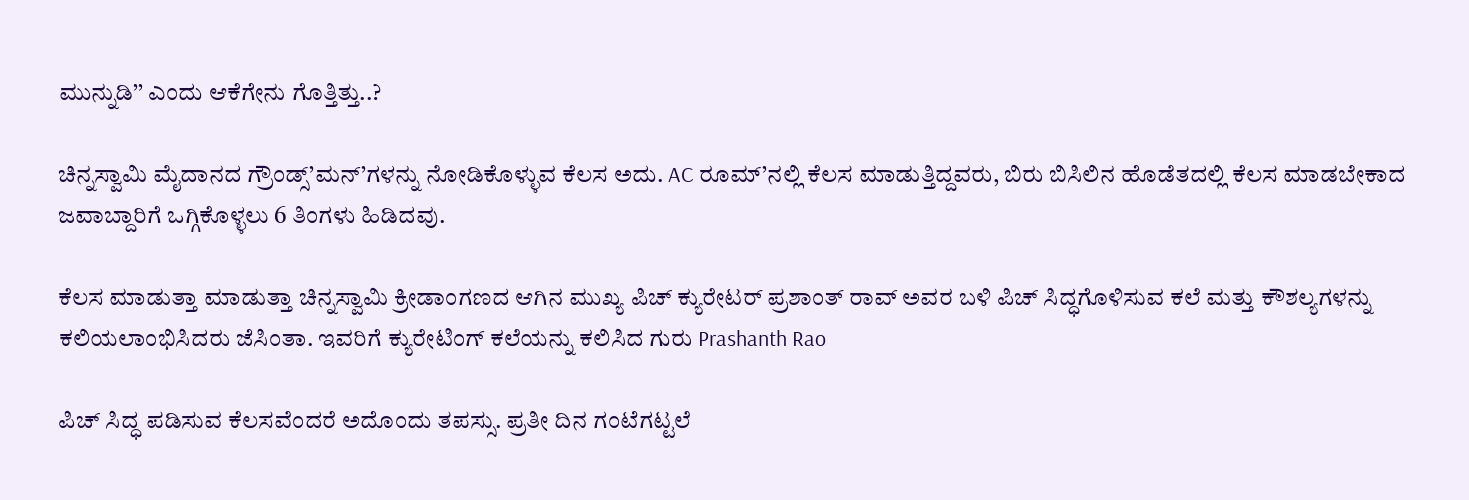ಮುನ್ನುಡಿ’’ ಎಂದು ಆಕೆಗೇನು ಗೊತ್ತಿತ್ತು..?

ಚಿನ್ನಸ್ವಾಮಿ ಮೈದಾನದ ಗ್ರೌಂಡ್ಸ್’ಮನ್’ಗಳನ್ನು ನೋಡಿಕೊಳ್ಳುವ ಕೆಲಸ ಅದು. AC ರೂಮ್’ನಲ್ಲಿ ಕೆಲಸ ಮಾಡುತ್ತಿದ್ದವರು, ಬಿರು ಬಿಸಿಲಿನ ಹೊಡೆತದಲ್ಲಿ ಕೆಲಸ ಮಾಡಬೇಕಾದ ಜವಾಬ್ದಾರಿಗೆ ಒಗ್ಗಿಕೊಳ್ಳಲು 6 ತಿಂಗಳು ಹಿಡಿದವು.

ಕೆಲಸ ಮಾಡುತ್ತಾ ಮಾಡುತ್ತಾ ಚಿನ್ನಸ್ವಾಮಿ ಕ್ರೀಡಾಂಗಣದ ಆಗಿನ ಮುಖ್ಯ ಪಿಚ್ ಕ್ಯುರೇಟರ್ ಪ್ರಶಾಂತ್ ರಾವ್ ಅವರ ಬಳಿ ಪಿಚ್ ಸಿದ್ಧಗೊಳಿಸುವ ಕಲೆ ಮತ್ತು ಕೌಶಲ್ಯಗಳನ್ನು ಕಲಿಯಲಾಂಭಿಸಿದರು ಜೆಸಿಂತಾ. ಇವರಿಗೆ ಕ್ಯುರೇಟಿಂಗ್ ಕಲೆಯನ್ನು ಕಲಿಸಿದ ಗುರು Prashanth Rao

ಪಿಚ್ ಸಿದ್ಧ ಪಡಿಸುವ ಕೆಲಸವೆಂದರೆ ಅದೊಂದು ತಪಸ್ಸು. ಪ್ರತೀ ದಿನ ಗಂಟೆಗಟ್ಟಲೆ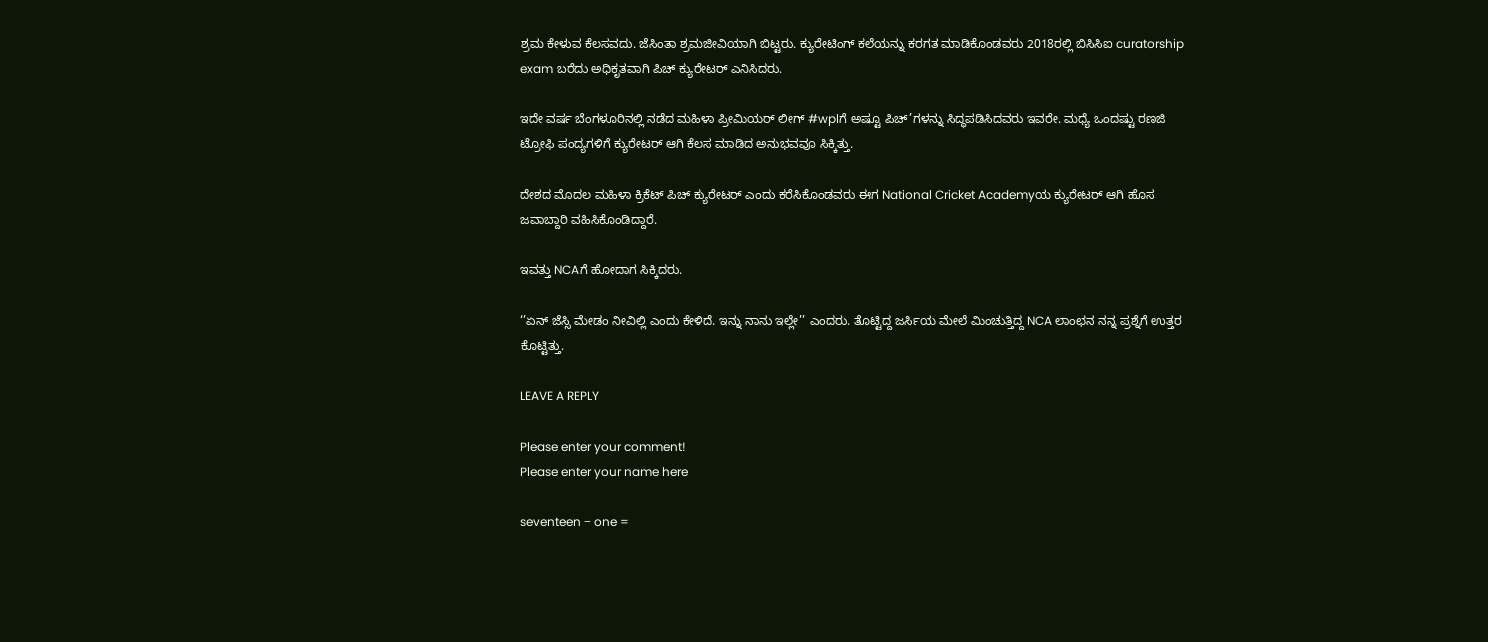ಶ್ರಮ ಕೇಳುವ ಕೆಲಸವದು. ಜೆಸಿಂತಾ ಶ್ರಮಜೀವಿಯಾಗಿ ಬಿಟ್ಟರು. ಕ್ಯುರೇಟಿಂಗ್ ಕಲೆಯನ್ನು ಕರಗತ ಮಾಡಿಕೊಂಡವರು 2018ರಲ್ಲಿ ಬಿಸಿಸಿಐ curatorship exam ಬರೆದು ಅಧಿಕೃತವಾಗಿ ಪಿಚ್ ಕ್ಯುರೇಟರ್ ಎನಿಸಿದರು.

ಇದೇ ವರ್ಷ ಬೆಂಗಳೂರಿನಲ್ಲಿ ನಡೆದ ಮಹಿಳಾ ಪ್ರೀಮಿಯರ್ ಲೀಗ್ #wplಗೆ ಅಷ್ಟೂ ಪಿಚ್’ಗಳನ್ನು ಸಿದ್ಧಪಡಿಸಿದವರು ಇವರೇ. ಮಧ್ಯೆ ಒಂದಷ್ಟು ರಣಜಿ ಟ್ರೋಫಿ ಪಂದ್ಯಗಳಿಗೆ ಕ್ಯುರೇಟರ್ ಆಗಿ ಕೆಲಸ ಮಾಡಿದ ಅನುಭವವೂ ಸಿಕ್ಕಿತ್ತು.

ದೇಶದ ಮೊದಲ ಮಹಿಳಾ ಕ್ರಿಕೆಟ್ ಪಿಚ್ ಕ್ಯುರೇಟರ್ ಎಂದು ಕರೆಸಿಕೊಂಡವರು ಈಗ National Cricket Academyಯ ಕ್ಯುರೇಟರ್ ಆಗಿ ಹೊಸ ಜವಾಬ್ದಾರಿ ವಹಿಸಿಕೊಂಡಿದ್ದಾರೆ.

ಇವತ್ತು NCAಗೆ ಹೋದಾಗ ಸಿಕ್ಕಿದರು.

‘’ಏನ್ ಜೆಸ್ಸಿ ಮೇಡಂ ನೀವಿಲ್ಲಿ ಎಂದು ಕೇಳಿದೆ. ಇನ್ನು ನಾನು ಇಲ್ಲೇ’’ ಎಂದರು. ತೊಟ್ಟಿದ್ದ ಜರ್ಸಿಯ ಮೇಲೆ ಮಿಂಚುತ್ತಿದ್ದ NCA ಲಾಂಛನ ನನ್ನ ಪ್ರಶ್ನೆಗೆ ಉತ್ತರ ಕೊಟ್ಟಿತ್ತು.

LEAVE A REPLY

Please enter your comment!
Please enter your name here

seventeen − one =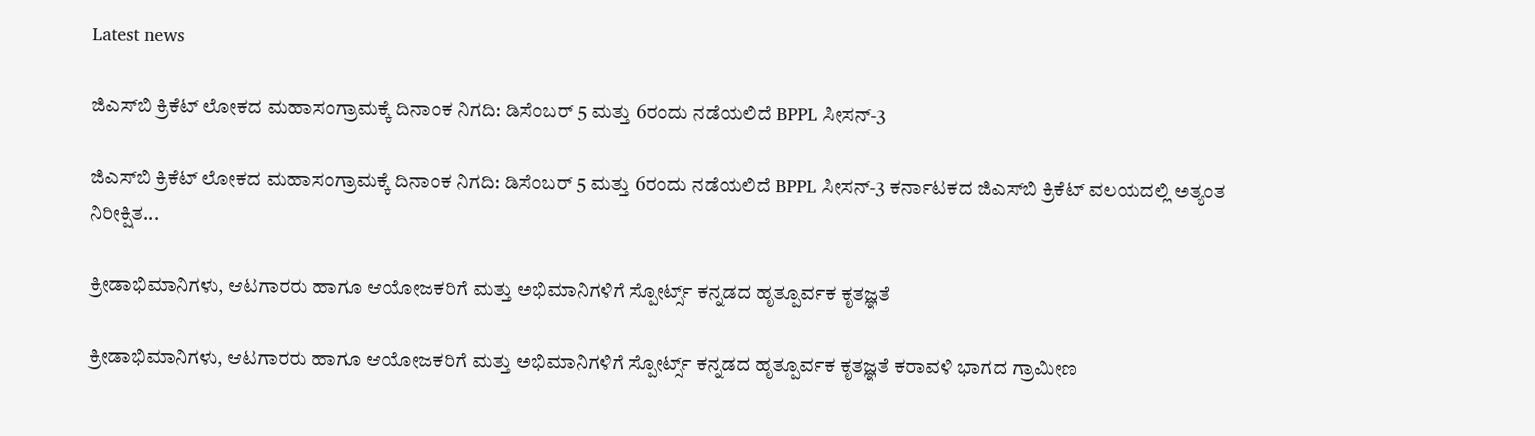Latest news

ಜಿಎಸ್‌ಬಿ ಕ್ರಿಕೆಟ್ ಲೋಕದ ಮಹಾಸಂಗ್ರಾಮಕ್ಕೆ ದಿನಾಂಕ ನಿಗದಿ: ಡಿಸೆಂಬರ್ 5 ಮತ್ತು 6ರಂದು ನಡೆಯಲಿದೆ BPPL ಸೀಸನ್-3

ಜಿಎಸ್‌ಬಿ ಕ್ರಿಕೆಟ್ ಲೋಕದ ಮಹಾಸಂಗ್ರಾಮಕ್ಕೆ ದಿನಾಂಕ ನಿಗದಿ: ಡಿಸೆಂಬರ್ 5 ಮತ್ತು 6ರಂದು ನಡೆಯಲಿದೆ BPPL ಸೀಸನ್-3 ಕರ್ನಾಟಕದ ಜಿಎಸ್‌ಬಿ ಕ್ರಿಕೆಟ್ ವಲಯದಲ್ಲಿ ಅತ್ಯಂತ ನಿರೀಕ್ಷಿತ...

ಕ್ರೀಡಾಭಿಮಾನಿಗಳು, ಆಟಗಾರರು ಹಾಗೂ ಆಯೋಜಕರಿಗೆ ಮತ್ತು ಅಭಿಮಾನಿಗಳಿಗೆ ಸ್ಪೋರ್ಟ್ಸ್ ಕನ್ನಡದ ಹೃತ್ಪೂರ್ವಕ ಕೃತಜ್ಞತೆ

ಕ್ರೀಡಾಭಿಮಾನಿಗಳು, ಆಟಗಾರರು ಹಾಗೂ ಆಯೋಜಕರಿಗೆ ಮತ್ತು ಅಭಿಮಾನಿಗಳಿಗೆ ಸ್ಪೋರ್ಟ್ಸ್ ಕನ್ನಡದ ಹೃತ್ಪೂರ್ವಕ ಕೃತಜ್ಞತೆ ಕರಾವಳಿ ಭಾಗದ ಗ್ರಾಮೀಣ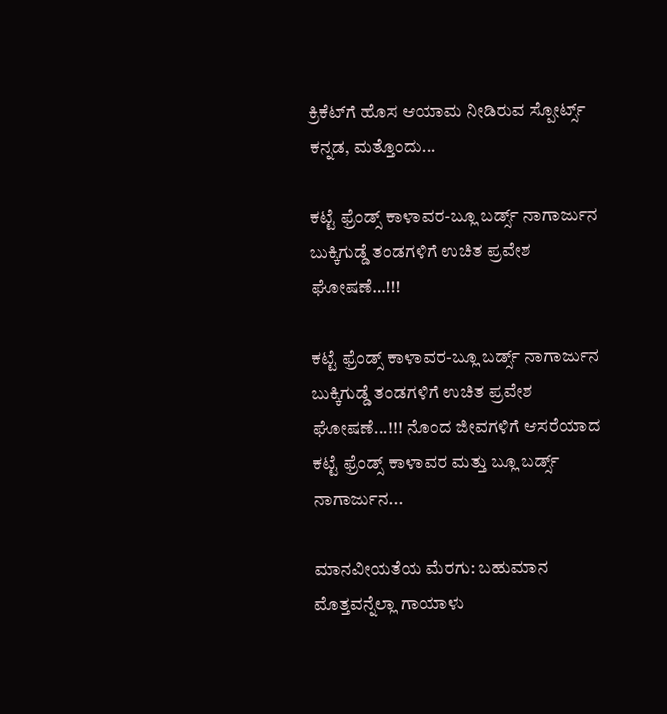ಕ್ರಿಕೆಟ್‌ಗೆ ಹೊಸ ಆಯಾಮ ನೀಡಿರುವ ಸ್ಪೋರ್ಟ್ಸ್ ಕನ್ನಡ, ಮತ್ತೊಂದು...

ಕಟ್ಟೆ ಫ್ರೆಂಡ್ಸ್ ಕಾಳಾವರ-ಬ್ಲೂ ಬರ್ಡ್ಸ್ ನಾಗಾರ್ಜುನ ಬುಕ್ಕಿಗುಡ್ಡೆ ತಂಡಗಳಿಗೆ ಉಚಿತ ಪ್ರವೇಶ ಘೋಷಣೆ…!!!

ಕಟ್ಟೆ ಫ್ರೆಂಡ್ಸ್ ಕಾಳಾವರ-ಬ್ಲೂ ಬರ್ಡ್ಸ್ ನಾಗಾರ್ಜುನ ಬುಕ್ಕಿಗುಡ್ಡೆ ತಂಡಗಳಿಗೆ ಉಚಿತ ಪ್ರವೇಶ ಘೋಷಣೆ...!!! ನೊಂದ ಜೀವಗಳಿಗೆ ಆಸರೆಯಾದ ಕಟ್ಟೆ ಫ್ರೆಂಡ್ಸ್ ಕಾಳಾವರ ಮತ್ತು ಬ್ಲೂ ಬರ್ಡ್ಸ್ ನಾಗಾರ್ಜುನ...

ಮಾನವೀಯತೆಯ ಮೆರಗು: ಬಹುಮಾನ ಮೊತ್ತವನ್ನೆಲ್ಲಾ ಗಾಯಾಳು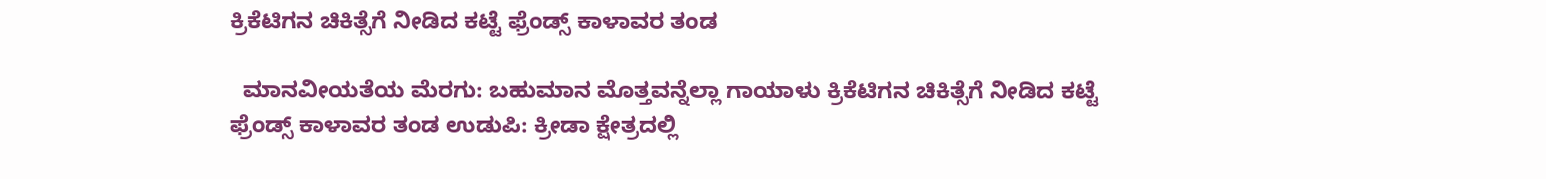ಕ್ರಿಕೆಟಿಗನ ಚಿಕಿತ್ಸೆಗೆ ನೀಡಿದ ಕಟ್ಟೆ ಫ್ರೆಂಡ್ಸ್ ಕಾಳಾವರ ತಂಡ

  ಮಾನವೀಯತೆಯ ಮೆರಗು: ಬಹುಮಾನ ಮೊತ್ತವನ್ನೆಲ್ಲಾ ಗಾಯಾಳು ಕ್ರಿಕೆಟಿಗನ ಚಿಕಿತ್ಸೆಗೆ ನೀಡಿದ ಕಟ್ಟೆ ಫ್ರೆಂಡ್ಸ್ ಕಾಳಾವರ ತಂಡ ಉಡುಪಿ: ಕ್ರೀಡಾ ಕ್ಷೇತ್ರದಲ್ಲಿ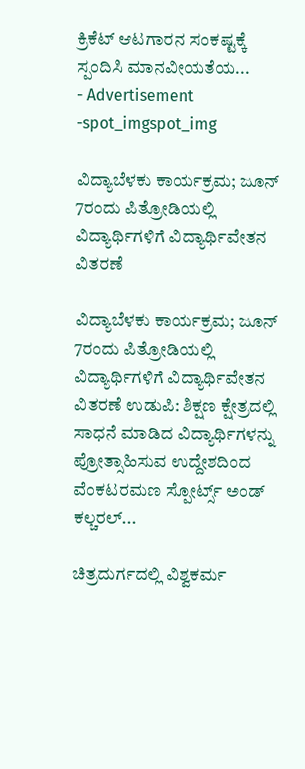ಕ್ರಿಕೆಟ್ ಆಟಗಾರನ ಸಂಕಷ್ಟಕ್ಕೆ ಸ್ಪಂದಿಸಿ ಮಾನವೀಯತೆಯ...
- Advertisement -spot_imgspot_img

ವಿದ್ಯಾಬೆಳಕು ಕಾರ್ಯಕ್ರಮ; ಜೂನ್ 7ರಂದು ಪಿತ್ರೋಡಿಯಲ್ಲಿ ವಿದ್ಯಾರ್ಥಿಗಳಿಗೆ ವಿದ್ಯಾರ್ಥಿವೇತನ ವಿತರಣೆ

ವಿದ್ಯಾಬೆಳಕು ಕಾರ್ಯಕ್ರಮ; ಜೂನ್ 7ರಂದು ಪಿತ್ರೋಡಿಯಲ್ಲಿ ವಿದ್ಯಾರ್ಥಿಗಳಿಗೆ ವಿದ್ಯಾರ್ಥಿವೇತನ ವಿತರಣೆ ಉಡುಪಿ: ಶಿಕ್ಷಣ ಕ್ಷೇತ್ರದಲ್ಲಿ ಸಾಧನೆ ಮಾಡಿದ ವಿದ್ಯಾರ್ಥಿಗಳನ್ನು ಪ್ರೋತ್ಸಾಹಿಸುವ ಉದ್ದೇಶದಿಂದ ವೆಂಕಟರಮಣ ಸ್ಪೋರ್ಟ್ಸ್ ಅಂಡ್ ಕಲ್ಚರಲ್...

ಚಿತ್ರದುರ್ಗದಲ್ಲಿ ವಿಶ್ವಕರ್ಮ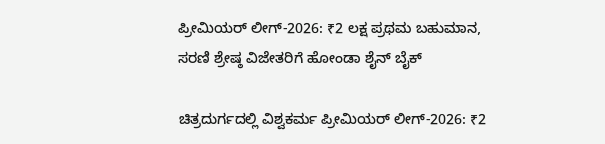ಪ್ರೀಮಿಯರ್ ಲೀಗ್-2026: ₹2 ಲಕ್ಷ ಪ್ರಥಮ ಬಹುಮಾನ, ಸರಣಿ ಶ್ರೇಷ್ಠ ವಿಜೇತರಿಗೆ ಹೋಂಡಾ ಶೈನ್ ಬೈಕ್

ಚಿತ್ರದುರ್ಗದಲ್ಲಿ ವಿಶ್ವಕರ್ಮ ಪ್ರೀಮಿಯರ್ ಲೀಗ್-2026: ₹2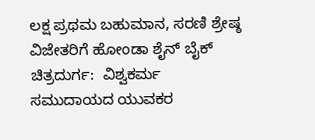ಲಕ್ಷ ಪ್ರಥಮ ಬಹುಮಾನ, ಸರಣಿ ಶ್ರೇಷ್ಠ ವಿಜೇತರಿಗೆ ಹೋಂಡಾ ಶೈನ್ ಬೈಕ್ ಚಿತ್ರದುರ್ಗ:  ವಿಶ್ವಕರ್ಮ ಸಮುದಾಯದ ಯುವಕರ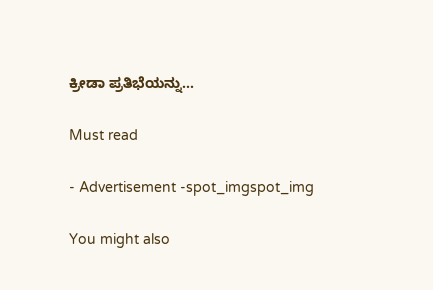ಕ್ರೀಡಾ ಪ್ರತಿಭೆಯನ್ನು...

Must read

- Advertisement -spot_imgspot_img

You might also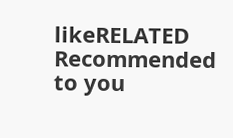likeRELATED
Recommended to you